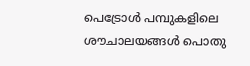പെട്രോള്‍ പമ്പുകളിലെ ശൗചാലയങ്ങള്‍ പൊതു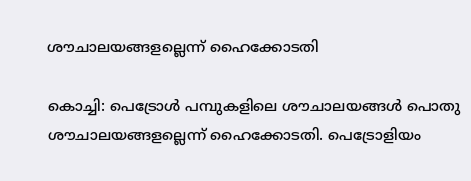ശൗചാലയങ്ങളല്ലെന്ന് ഹൈക്കോടതി

കൊച്ചി: പെട്രോള്‍ പമ്പുകളിലെ ശൗചാലയങ്ങള്‍ പൊതു ശൗചാലയങ്ങളല്ലെന്ന് ഹൈക്കോടതി. പെട്രോളിയം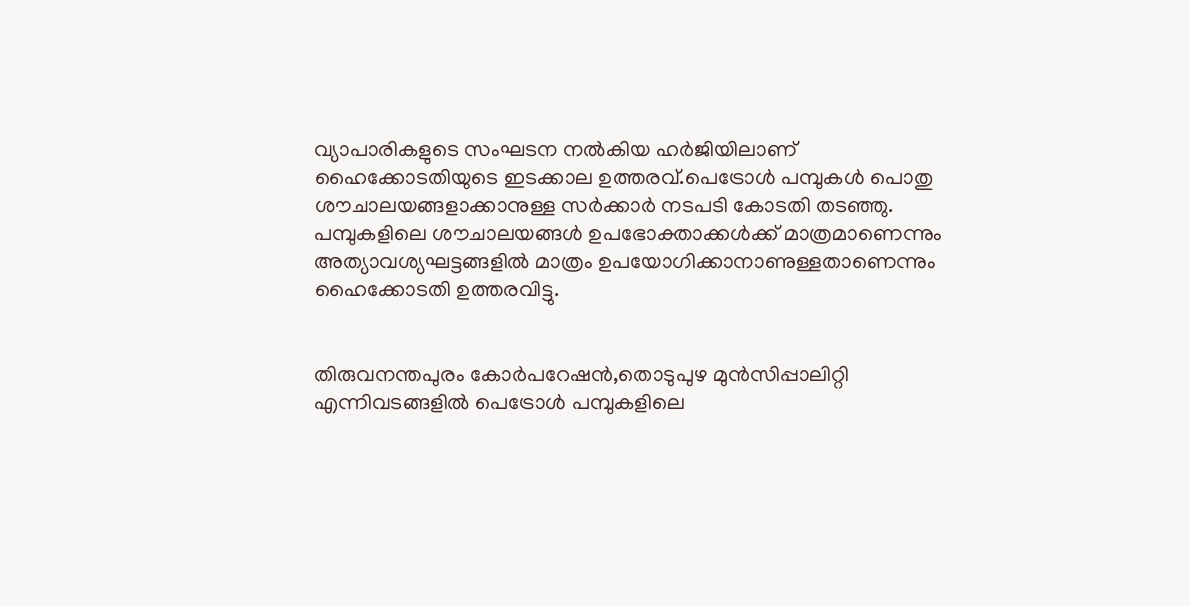വ്യാപാരികളുടെ സംഘടന നല്‍കിയ ഹര്‍ജിയിലാണ് ഹൈക്കോടതിയുടെ ഇടക്കാല ഉത്തരവ്.പെട്രോള്‍ പമ്പുകള്‍ പൊതു ശൗചാലയങ്ങളാക്കാനുള്ള സര്‍ക്കാര്‍ നടപടി കോടതി തടഞ്ഞു. പമ്പുകളിലെ ശൗചാലയങ്ങള്‍ ഉപഭോക്താക്കള്‍ക്ക് മാത്രമാണെന്നും അത്യാവശ്യഘട്ടങ്ങളില്‍ മാത്രം ഉപയോഗിക്കാനാണുള്ളതാണെന്നും ഹൈക്കോടതി ഉത്തരവിട്ടു.


തിരുവനന്തപുരം കോര്‍പറേഷന്‍,തൊടുപുഴ മുന്‍സിപ്പാലിറ്റി എന്നിവടങ്ങളില്‍ പെട്രോള്‍ പമ്പുകളിലെ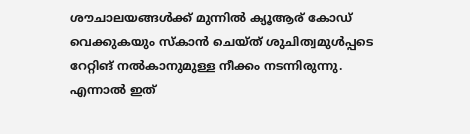ശൗചാലയങ്ങള്‍ക്ക് മുന്നില്‍ ക്യൂആര് കോഡ് വെക്കുകയും സ്കാന്‍ ചെയ്ത് ശുചിത്വമുള്‍പ്പടെ റേറ്റിങ് നല്‍കാനുമുള്ള നീക്കം നടന്നിരുന്നു. എന്നാല്‍ ഇത്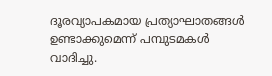ദൂരവ്യാപകമായ പ്രത്യാഘാതങ്ങള്‍ ഉണ്ടാക്കുമെന്ന് പമ്പുടമകള്‍ വാദിച്ചു.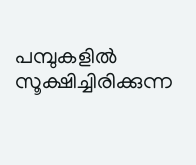പമ്പുകളില്‍ സൂക്ഷിച്ചിരിക്കുന്ന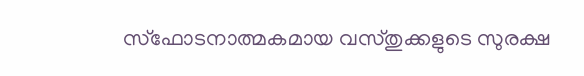സ്ഫോടനാത്മകമായ വസ്തുക്കളുടെ സുരക്ഷ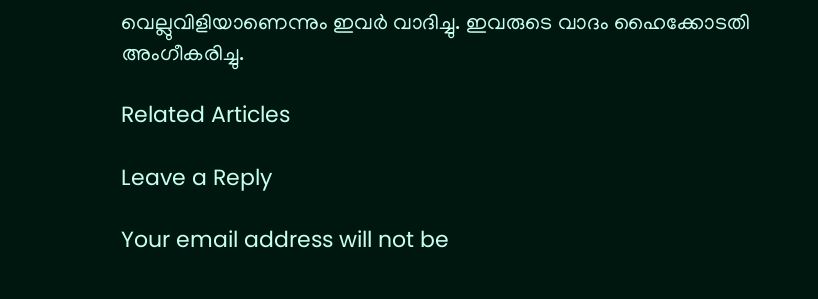വെല്ലുവിളിയാണെന്നും ഇവര്‍ വാദിച്ചു. ഇവരുടെ വാദം ഹൈക്കോടതി അംഗീകരിച്ചു.

Related Articles

Leave a Reply

Your email address will not be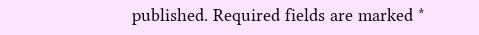published. Required fields are marked *